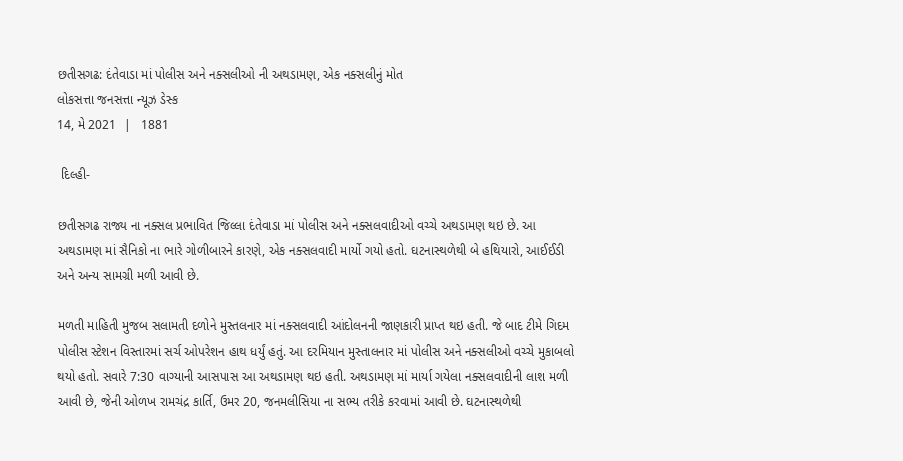છતીસગઢ: દંતેવાડા માં પોલીસ અને નક્સલીઓ ની અથડામણ, એક નક્સલીનું મોત
લોકસત્તા જનસત્તા ન્યૂઝ ડેસ્ક
14, મે 2021  |   1881

 દિલ્હી-

છતીસગઢ રાજ્ય ના નક્સલ પ્રભાવિત જિલ્લા દંતેવાડા માં પોલીસ અને નક્સલવાદીઓ વચ્ચે અથડામણ થઇ છે. આ અથડામણ માં સૈનિકો ના ભારે ગોળીબારને કારણે, એક નક્સલવાદી માર્યો ગયો હતો. ઘટનાસ્થળેથી બે હથિયારો, આઈઈડી અને અન્ય સામગ્રી મળી આવી છે.

મળતી માહિતી મુજબ સલામતી દળોને મુસ્તલનાર માં નક્સલવાદી આંદોલનની જાણકારી પ્રાપ્ત થઇ હતી. જે બાદ ટીમે ગિદમ પોલીસ સ્ટેશન વિસ્તારમાં સર્ચ ઓપરેશન હાથ ધર્યું હતું. આ દરમિયાન મુસ્તાલનાર માં પોલીસ અને નક્સલીઓ વચ્ચે મુકાબલો થયો હતો. સવારે 7:30 વાગ્યાની આસપાસ આ અથડામણ થઇ હતી. અથડામણ માં માર્યા ગયેલા નક્સલવાદીની લાશ મળી આવી છે, જેની ઓળખ રામચંદ્ર કાર્તિ, ઉમર 20, જનમલીસિયા ના સભ્ય તરીકે કરવામાં આવી છે. ઘટનાસ્થળેથી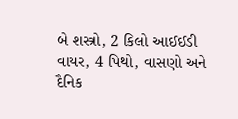બે શસ્ત્રો, 2 કિલો આઈઈડી વાયર, 4 પિથો, વાસણો અને દૈનિક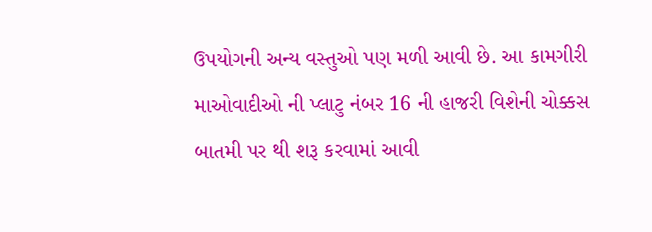ઉપયોગની અન્ય વસ્તુઓ પણ મળી આવી છે. આ કામગીરી માઓવાદીઓ ની પ્લાટુ નંબર 16 ની હાજરી વિશેની ચોક્કસ બાતમી પર થી શરૂ કરવામાં આવી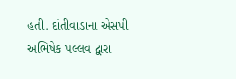હતી. દાંતીવાડાના એસપી અભિષેક પલ્લવ દ્વારા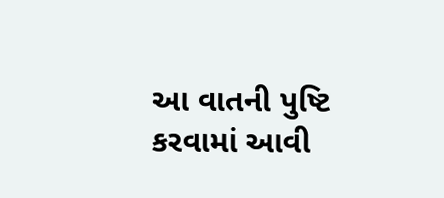આ વાતની પુષ્ટિ કરવામાં આવી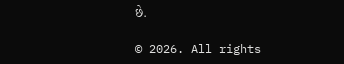છે.

© 2026. All rights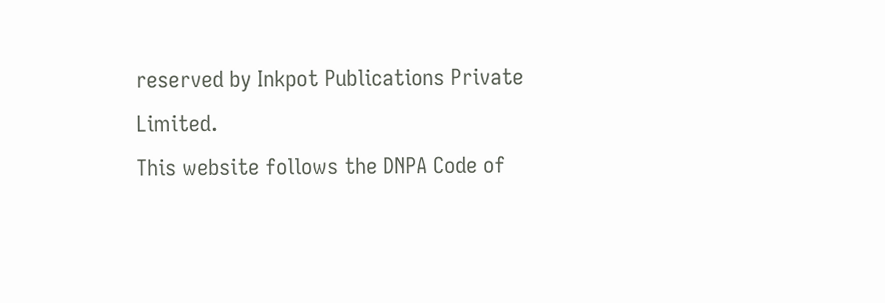reserved by Inkpot Publications Private Limited.
This website follows the DNPA Code of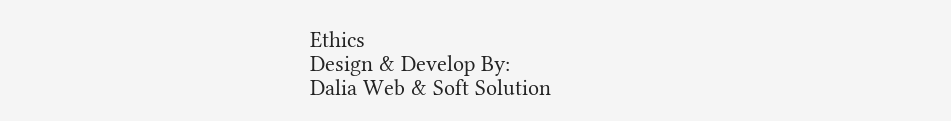Ethics
Design & Develop By:
Dalia Web & Soft Solution